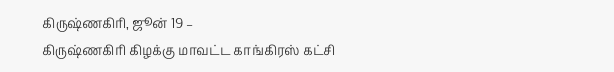கிருஷ்ணகிரி, ஜூன் 19 –
கிருஷ்ணகிரி கிழக்கு மாவட்ட காங்கிரஸ் கட்சி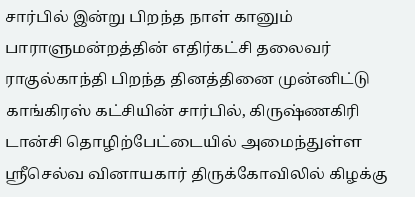சார்பில் இன்று பிறந்த நாள் கானும் பாராளுமன்றத்தின் எதிர்கட்சி தலைவர் ராகுல்காந்தி பிறந்த தினத்தினை முன்னிட்டு காங்கிரஸ் கட்சியின் சார்பில், கிருஷ்ணகிரி டான்சி தொழிற்பேட்டையில் அமைந்துள்ள ஶ்ரீசெல்வ வினாயகார் திருக்கோவிலில் கிழக்கு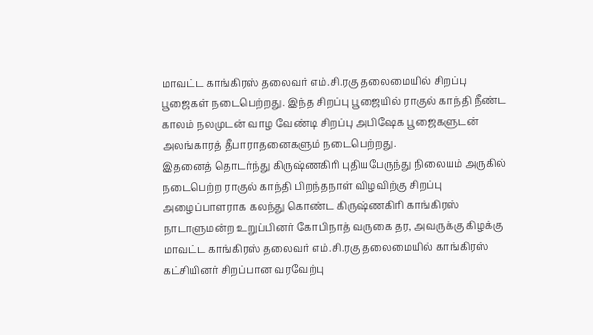மாவட்ட காங்கிரஸ் தலைவர் எம்.சி.ரகு தலைமையில் சிறப்பு பூஜைகள் நடைபெற்றது. இந்த சிறப்பு பூஜையில் ராகுல் காந்தி நீண்ட காலம் நலமுடன் வாழ வேண்டி சிறப்பு அபிஷேக பூஜைகளுடன் அலங்காரத் தீபாராதனைகளும் நடைபெற்றது.
இதனைத் தொடர்ந்து கிருஷ்ணகிரி புதியபேருந்து நிலையம் அருகில் நடைபெற்ற ராகுல் காந்தி பிறந்தநாள் விழவிற்கு சிறப்பு அழைப்பாளராக கலந்து கொண்ட கிருஷ்ணகிரி காங்கிரஸ் நாடாளுமன்ற உறுப்பினர் கோபிநாத் வருகை தர, அவருக்கு கிழக்கு மாவட்ட காங்கிரஸ் தலைவர் எம்.சி.ரகு தலைமையில் காங்கிரஸ் கட்சியினர் சிறப்பான வரவேற்பு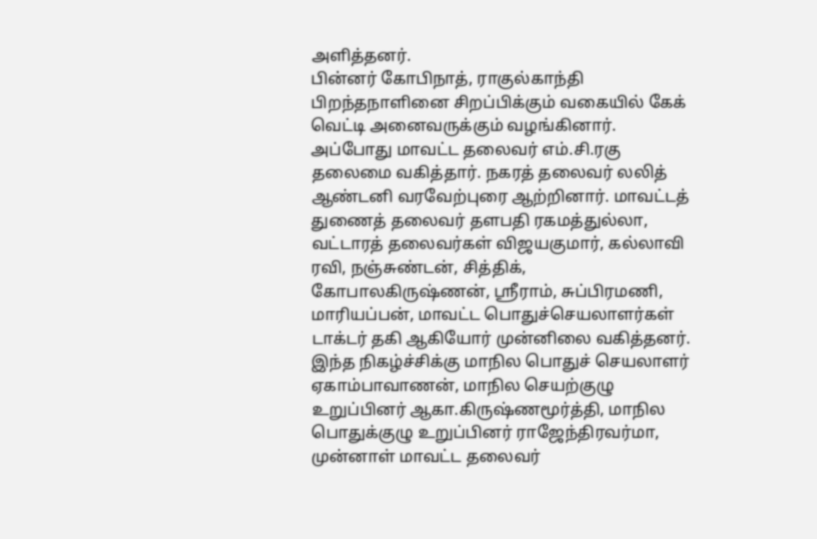அளித்தனர்.
பின்னர் கோபிநாத், ராகுல்காந்தி பிறந்தநாளினை சிறப்பிக்கும் வகையில் கேக் வெட்டி அனைவருக்கும் வழங்கினார்.
அப்போது மாவட்ட தலைவர் எம்.சி.ரகு தலைமை வகித்தார். நகரத் தலைவர் லலித் ஆண்டனி வரவேற்புரை ஆற்றினார். மாவட்டத் துணைத் தலைவர் தளபதி ரகமத்துல்லா, வட்டாரத் தலைவர்கள் விஜயகுமார், கல்லாவி ரவி, நஞ்சுண்டன், சித்திக், கோபாலகிருஷ்ணன், ஸ்ரீராம், சுப்பிரமணி, மாரியப்பன், மாவட்ட பொதுச்செயலாளர்கள் டாக்டர் தகி ஆகியோர் முன்னிலை வகித்தனர்.
இந்த நிகழ்ச்சிக்கு மாநில பொதுச் செயலாளர் ஏகாம்பாவாணன், மாநில செயற்குழு உறுப்பினர் ஆகா.கிருஷ்ணமூர்த்தி, மாநில பொதுக்குழு உறுப்பினர் ராஜேந்திரவர்மா, முன்னாள் மாவட்ட தலைவர்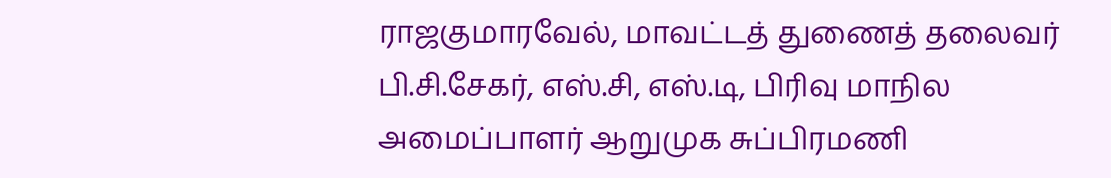ராஜகுமாரவேல், மாவட்டத் துணைத் தலைவர் பி.சி.சேகர், எஸ்.சி, எஸ்.டி, பிரிவு மாநில அமைப்பாளர் ஆறுமுக சுப்பிரமணி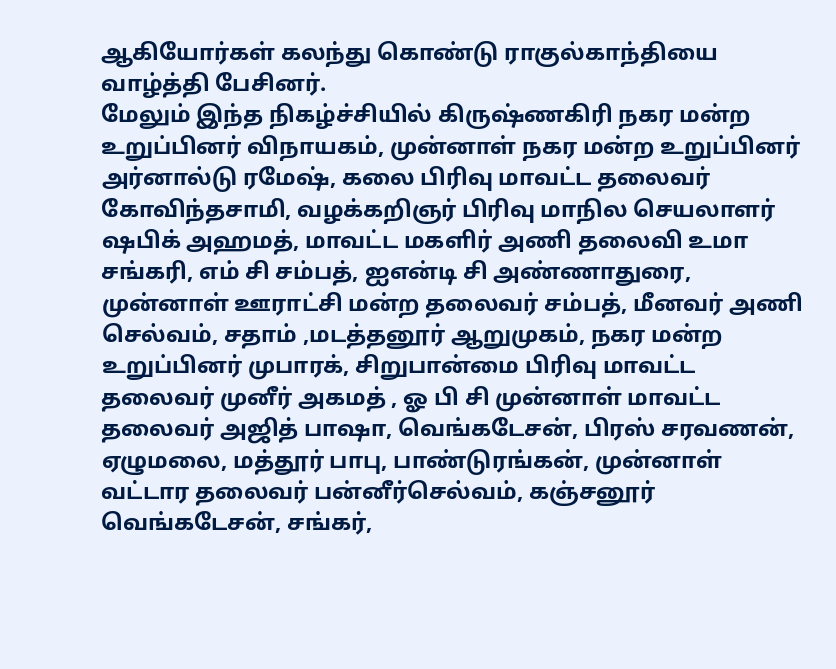ஆகியோர்கள் கலந்து கொண்டு ராகுல்காந்தியை வாழ்த்தி பேசினர்.
மேலும் இந்த நிகழ்ச்சியில் கிருஷ்ணகிரி நகர மன்ற உறுப்பினர் விநாயகம், முன்னாள் நகர மன்ற உறுப்பினர் அர்னால்டு ரமேஷ், கலை பிரிவு மாவட்ட தலைவர் கோவிந்தசாமி, வழக்கறிஞர் பிரிவு மாநில செயலாளர் ஷபிக் அஹமத், மாவட்ட மகளிர் அணி தலைவி உமா சங்கரி, எம் சி சம்பத், ஐஎன்டி சி அண்ணாதுரை, முன்னாள் ஊராட்சி மன்ற தலைவர் சம்பத், மீனவர் அணி செல்வம், சதாம் ,மடத்தனூர் ஆறுமுகம், நகர மன்ற உறுப்பினர் முபாரக், சிறுபான்மை பிரிவு மாவட்ட தலைவர் முனீர் அகமத் , ஓ பி சி முன்னாள் மாவட்ட தலைவர் அஜித் பாஷா, வெங்கடேசன், பிரஸ் சரவணன், ஏழுமலை, மத்தூர் பாபு, பாண்டுரங்கன், முன்னாள் வட்டார தலைவர் பன்னீர்செல்வம், கஞ்சனூர் வெங்கடேசன், சங்கர்,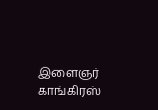இளைஞர் காங்கிரஸ்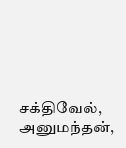சக்திவேல், அனுமந்தன்,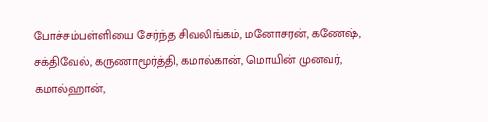போச்சம்பள்ளியை சேர்ந்த சிவலிங்கம், மனோசரன், கணேஷ், சக்திவேல், கருணாமூர்த்தி, கமால்கான், மொயின் முனவர், கமால்ஹான்,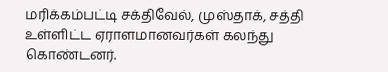மரிக்கம்பட்டி சக்திவேல், முஸ்தாக், சத்தி உள்ளிட்ட ஏராளமானவர்கள் கலந்து கொண்டனர்.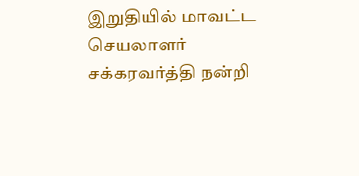இறுதியில் மாவட்ட செயலாளர் சக்கரவர்த்தி நன்றி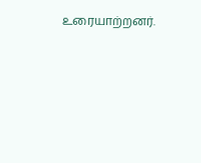உரையாற்றனர்.